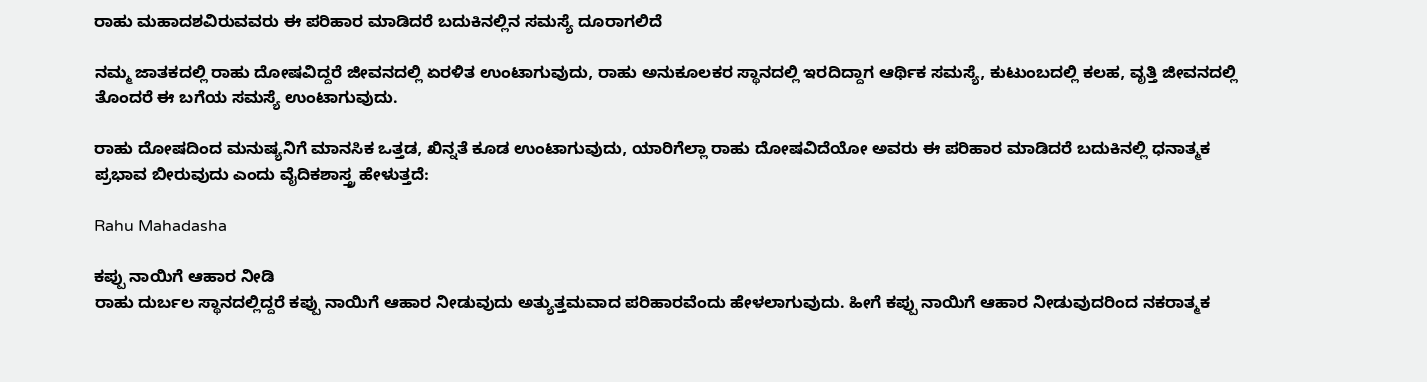ರಾಹು ಮಹಾದಶವಿರುವವರು ಈ ಪರಿಹಾರ ಮಾಡಿದರೆ ಬದುಕಿನಲ್ಲಿನ ಸಮಸ್ಯೆ ದೂರಾಗಲಿದೆ

ನಮ್ಮ ಜಾತಕದಲ್ಲಿ ರಾಹು ದೋಷವಿದ್ದರೆ ಜೀವನದಲ್ಲಿ ಏರಳಿತ ಉಂಟಾಗುವುದು, ರಾಹು ಅನುಕೂಲಕರ ಸ್ಥಾನದಲ್ಲಿ ಇರದಿದ್ದಾಗ ಆರ್ಥಿಕ ಸಮಸ್ಯೆ, ಕುಟುಂಬದಲ್ಲಿ ಕಲಹ, ವೃತ್ತಿ ಜೀವನದಲ್ಲಿ ತೊಂದರೆ ಈ ಬಗೆಯ ಸಮಸ್ಯೆ ಉಂಟಾಗುವುದು.

ರಾಹು ದೋಷದಿಂದ ಮನುಷ್ಯನಿಗೆ ಮಾನಸಿಕ ಒತ್ತಡ, ಖಿನ್ನತೆ ಕೂಡ ಉಂಟಾಗುವುದು, ಯಾರಿಗೆಲ್ಲಾ ರಾಹು ದೋಷವಿದೆಯೋ ಅವರು ಈ ಪರಿಹಾರ ಮಾಡಿದರೆ ಬದುಕಿನಲ್ಲಿ ಧನಾತ್ಮಕ ಪ್ರಭಾವ ಬೀರುವುದು ಎಂದು ವೈದಿಕಶಾಸ್ತ್ರ ಹೇಳುತ್ತದೆ:

Rahu Mahadasha

ಕಪ್ಪು ನಾಯಿಗೆ ಆಹಾರ ನೀಡಿ
ರಾಹು ದುರ್ಬಲ ಸ್ಥಾನದಲ್ಲಿದ್ದರೆ ಕಪ್ಪು ನಾಯಿಗೆ ಆಹಾರ ನೀಡುವುದು ಅತ್ಯುತ್ತಮವಾದ ಪರಿಹಾರವೆಂದು ಹೇಳಲಾಗುವುದು. ಹೀಗೆ ಕಪ್ಪು ನಾಯಿಗೆ ಆಹಾರ ನೀಡುವುದರಿಂದ ನಕರಾತ್ಮಕ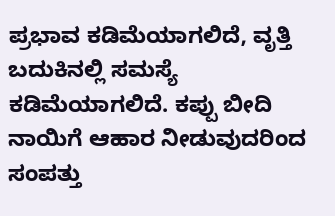ಪ್ರಭಾವ ಕಡಿಮೆಯಾಗಲಿದೆ, ವೃತ್ತಿ ಬದುಕಿನಲ್ಲಿ ಸಮಸ್ಯೆ ಕಡಿಮೆಯಾಗಲಿದೆ. ಕಪ್ಪು ಬೀದಿ ನಾಯಿಗೆ ಆಹಾರ ನೀಡುವುದರಿಂದ ಸಂಪತ್ತು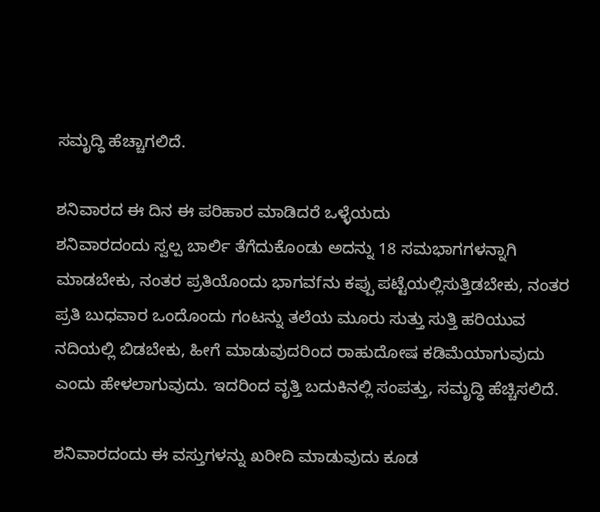ಸಮೃದ್ಧಿ ಹೆಚ್ಚಾಗಲಿದೆ.

ಶನಿವಾರದ ಈ ದಿನ ಈ ಪರಿಹಾರ ಮಾಡಿದರೆ ಒಳ್ಳೆಯದು
ಶನಿವಾರದಂದು ಸ್ವಲ್ಪ ಬಾರ್ಲಿ ತೆಗೆದುಕೊಂಡು ಅದನ್ನು 18 ಸಮಭಾಗಗಳನ್ನಾಗಿ ಮಾಡಬೇಕು, ನಂತರ ಪ್ರತಿಯೊಂದು ಭಾಗವfನು ಕಪ್ಪು ಪಟ್ಟೆಯಲ್ಲಿಸುತ್ತಿಡಬೇಕು, ನಂತರ ಪ್ರತಿ ಬುಧವಾರ ಒಂದೊಂದು ಗಂಟನ್ನು ತಲೆಯ ಮೂರು ಸುತ್ತು ಸುತ್ತಿ ಹರಿಯುವ ನದಿಯಲ್ಲಿ ಬಿಡಬೇಕು, ಹೀಗೆ ಮಾಡುವುದರಿಂದ ರಾಹುದೋಷ ಕಡಿಮೆಯಾಗುವುದು ಎಂದು ಹೇಳಲಾಗುವುದು. ಇದರಿಂದ ವೃತ್ತಿ ಬದುಕಿನಲ್ಲಿ ಸಂಪತ್ತು, ಸಮೃದ್ಧಿ ಹೆಚ್ಚಿಸಲಿದೆ.

ಶನಿವಾರದಂದು ಈ ವಸ್ತುಗಳನ್ನು ಖರೀದಿ ಮಾಡುವುದು ಕೂಡ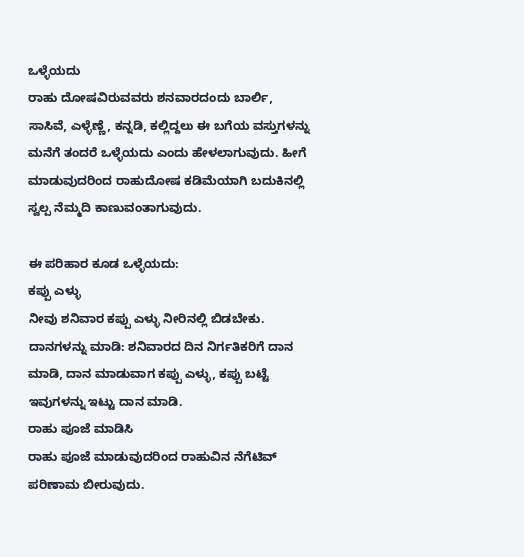ಒಳ್ಳೆಯದು
ರಾಹು ದೋಷವಿರುವವರು ಶನವಾರದಂದು ಬಾರ್ಲಿ, ಸಾಸಿವೆ, ಎಳ್ಳೆಣ್ಣೆ, ಕನ್ನಡಿ, ಕಲ್ಲಿದ್ದಲು ಈ ಬಗೆಯ ವಸ್ತುಗಳನ್ನು ಮನೆಗೆ ತಂದರೆ ಒಳ್ಳೆಯದು ಎಂದು ಹೇಳಲಾಗುವುದು. ಹೀಗೆ ಮಾಡುವುದರಿಂದ ರಾಹುದೋಷ ಕಡಿಮೆಯಾಗಿ ಬದುಕಿನಲ್ಲಿ ಸ್ವಲ್ಪ ನೆಮ್ಮದಿ ಕಾಣುವಂತಾಗುವುದು.

ಈ ಪರಿಹಾರ ಕೂಡ ಒಳ್ಳೆಯದು:
ಕಪ್ಪು ಎಳ್ಳು
ನೀವು ಶನಿವಾರ ಕಪ್ಪು ಎಳ್ಳು ನೀರಿನಲ್ಲಿ ಬಿಡಬೇಕು.
ದಾನಗಳನ್ನು ಮಾಡಿ: ಶನಿವಾರದ ದಿನ ನಿರ್ಗತಿಕರಿಗೆ ದಾನ ಮಾಡಿ, ದಾನ ಮಾಡುವಾಗ ಕಪ್ಪು ಎಳ್ಳು, ಕಪ್ಪು ಬಟ್ಟೆ ಇವುಗಳನ್ನು ಇಟ್ಟು ದಾನ ಮಾಡಿ.
ರಾಹು ಪೂಜೆ ಮಾಡಿಸಿ
ರಾಹು ಪೂಜೆ ಮಾಡುವುದರಿಂದ ರಾಹುವಿನ ನೆಗೆಟಿವ್ ಪರಿಣಾಮ ಬೀರುವುದು.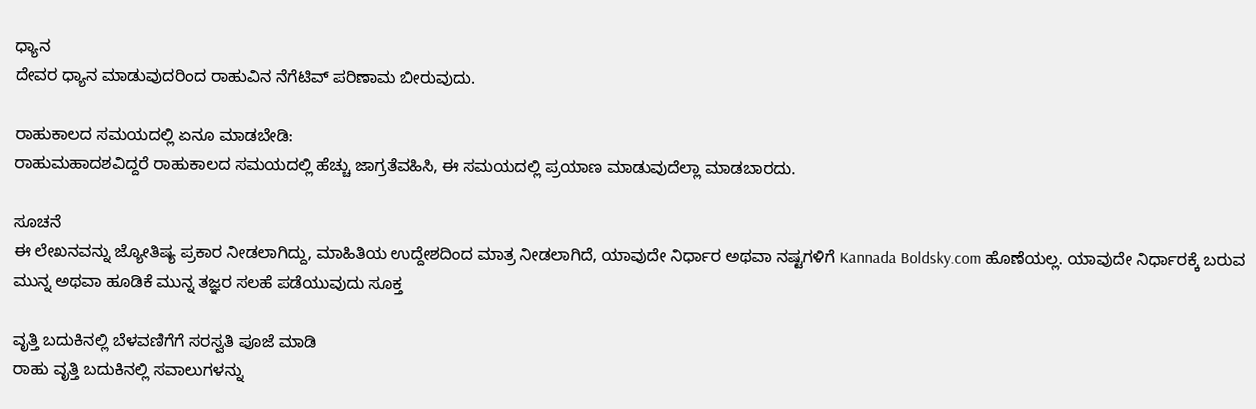ಧ್ಯಾನ
ದೇವರ ಧ್ಯಾನ ಮಾಡುವುದರಿಂದ ರಾಹುವಿನ ನೆಗೆಟಿವ್ ಪರಿಣಾಮ ಬೀರುವುದು.

ರಾಹುಕಾಲದ ಸಮಯದಲ್ಲಿ ಏನೂ ಮಾಡಬೇಡಿ:
ರಾಹುಮಹಾದಶವಿದ್ದರೆ ರಾಹುಕಾಲದ ಸಮಯದಲ್ಲಿ ಹೆಚ್ಚು ಜಾಗ್ರತೆವಹಿಸಿ, ಈ ಸಮಯದಲ್ಲಿ ಪ್ರಯಾಣ ಮಾಡುವುದೆಲ್ಲಾ ಮಾಡಬಾರದು.

ಸೂಚನೆ
ಈ ಲೇಖನವನ್ನು ಜ್ಯೋತಿಷ್ಯ ಪ್ರಕಾರ ನೀಡಲಾಗಿದ್ದು, ಮಾಹಿತಿಯ ಉದ್ದೇಶದಿಂದ ಮಾತ್ರ ನೀಡಲಾಗಿದೆ, ಯಾವುದೇ ನಿರ್ಧಾರ ಅಥವಾ ನಷ್ಟಗಳಿಗೆ Kannada Boldsky.com ಹೊಣೆಯಲ್ಲ. ಯಾವುದೇ ನಿರ್ಧಾರಕ್ಕೆ ಬರುವ ಮುನ್ನ ಅಥವಾ ಹೂಡಿಕೆ ಮುನ್ನ ತಜ್ಞರ ಸಲಹೆ ಪಡೆಯುವುದು ಸೂಕ್ತ

ವೃತ್ತಿ ಬದುಕಿನಲ್ಲಿ ಬೆಳವಣಿಗೆಗೆ ಸರಸ್ವತಿ ಪೂಜೆ ಮಾಡಿ
ರಾಹು ವೃತ್ತಿ ಬದುಕಿನಲ್ಲಿ ಸವಾಲುಗಳನ್ನು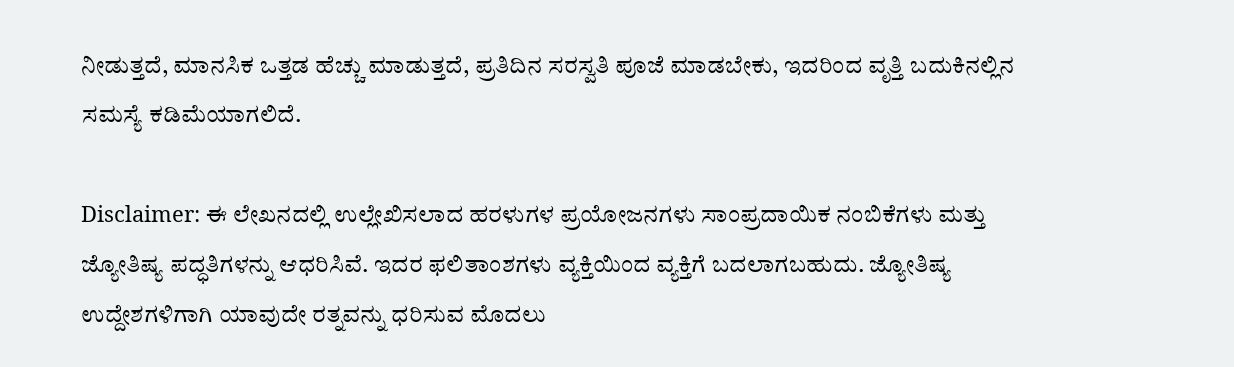ನೀಡುತ್ತದೆ, ಮಾನಸಿಕ ಒತ್ತಡ ಹೆಚ್ಚು ಮಾಡುತ್ತದೆ, ಪ್ರತಿದಿನ ಸರಸ್ವತಿ ಪೂಜೆ ಮಾಡಬೇಕು, ಇದರಿಂದ ವೃತ್ತಿ ಬದುಕಿನಲ್ಲಿನ ಸಮಸ್ಯೆ ಕಡಿಮೆಯಾಗಲಿದೆ.

Disclaimer: ಈ ಲೇಖನದಲ್ಲಿ ಉಲ್ಲೇಖಿಸಲಾದ ಹರಳುಗಳ ಪ್ರಯೋಜನಗಳು ಸಾಂಪ್ರದಾಯಿಕ ನಂಬಿಕೆಗಳು ಮತ್ತು ಜ್ಯೋತಿಷ್ಯ ಪದ್ಧತಿಗಳನ್ನು ಆಧರಿಸಿವೆ. ಇದರ ಫಲಿತಾಂಶಗಳು ವ್ಯಕ್ತಿಯಿಂದ ವ್ಯಕ್ತಿಗೆ ಬದಲಾಗಬಹುದು. ಜ್ಯೋತಿಷ್ಯ ಉದ್ದೇಶಗಳಿಗಾಗಿ ಯಾವುದೇ ರತ್ನವನ್ನು ಧರಿಸುವ ಮೊದಲು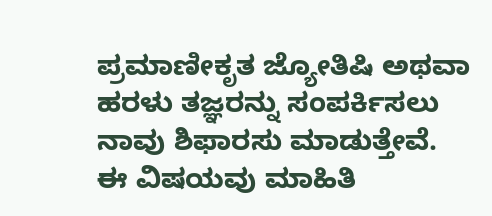ಪ್ರಮಾಣೀಕೃತ ಜ್ಯೋತಿಷಿ ಅಥವಾ ಹರಳು ತಜ್ಞರನ್ನು ಸಂಪರ್ಕಿಸಲು ನಾವು ಶಿಫಾರಸು ಮಾಡುತ್ತೇವೆ. ಈ ವಿಷಯವು ಮಾಹಿತಿ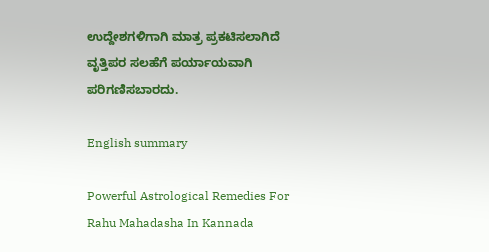ಉದ್ದೇಶಗಳಿಗಾಗಿ ಮಾತ್ರ ಪ್ರಕಟಿಸಲಾಗಿದೆ ವೃತ್ತಿಪರ ಸಲಹೆಗೆ ಪರ್ಯಾಯವಾಗಿ ಪರಿಗಣಿಸಬಾರದು.

English summary

Powerful Astrological Remedies For Rahu Mahadasha In Kannada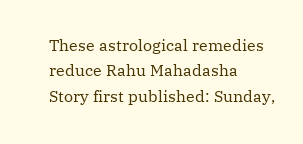These astrological remedies reduce Rahu Mahadasha
Story first published: Sunday,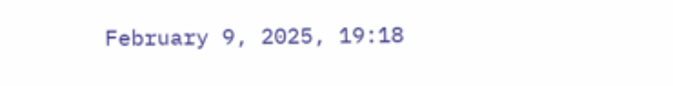February 9, 2025, 19:18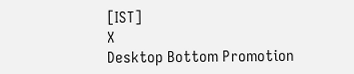[IST]
X
Desktop Bottom Promotion